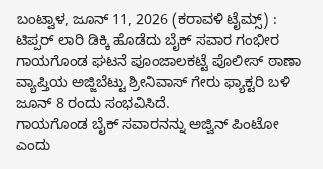ಬಂಟ್ವಾಳ, ಜೂನ್ 11, 2026 (ಕರಾವಳಿ ಟೈಮ್ಸ್) : ಟಿಪ್ಪರ್ ಲಾರಿ ಡಿಕ್ಕಿ ಹೊಡೆದು ಬೈಕ್ ಸವಾರ ಗಂಭೀರ ಗಾಯಗೊಂಡ ಘಟನೆ ಪೂಂಜಾಲಕಟ್ಟೆ ಪೊಲೀಸ್ ಠಾಣಾ ವ್ಯಾಪ್ತಿಯ ಅಜ್ಜಿಬೆಟ್ಟು ಶ್ರೀನಿವಾಸ್ ಗೇರು ಫ್ಯಾಕ್ಟರಿ ಬಳಿ ಜೂನ್ 8 ರಂದು ಸಂಭವಿಸಿದೆ.
ಗಾಯಗೊಂಡ ಬೈಕ್ ಸವಾರನನ್ನು ಅಜ್ವಿನ್ ಪಿಂಟೋ ಎಂದು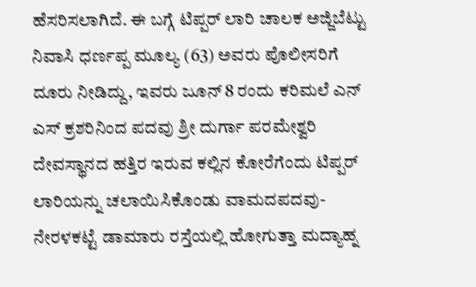ಹೆಸರಿಸಲಾಗಿದೆ. ಈ ಬಗ್ಗೆ ಟಿಪ್ಪರ್ ಲಾರಿ ಚಾಲಕ ಅಜ್ಜಿಬೆಟ್ಟು ನಿವಾಸಿ ಧರ್ಣಪ್ಪ ಮೂಲ್ಯ (63) ಅವರು ಪೊಲೀಸರಿಗೆ ದೂರು ನೀಡಿದ್ದು, ಇವರು ಜೂನ್ 8 ರಂದು ಕರಿಮಲೆ ಎನ್ ಎಸ್ ಕ್ರಶರಿನಿಂದ ಪದವು ಶ್ರೀ ದುರ್ಗಾ ಪರಮೇಶ್ವರಿ ದೇವಸ್ಥಾನದ ಹತ್ತಿರ ಇರುವ ಕಲ್ಲಿನ ಕೋರೆಗೆಂದು ಟಿಪ್ಪರ್ ಲಾರಿಯನ್ನು ಚಲಾಯಿಸಿಕೊಂಡು ವಾಮದಪದವು-ನೇರಳಕಟ್ಟೆ ಡಾಮಾರು ರಸ್ತೆಯಲ್ಲಿ ಹೋಗುತ್ತಾ ಮದ್ಯಾಹ್ನ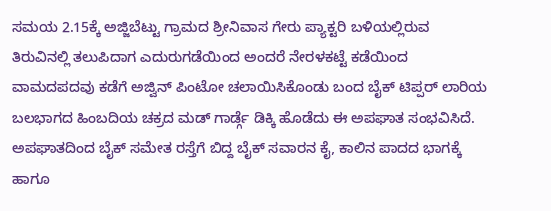ಸಮಯ 2.15ಕ್ಕೆ ಅಜ್ಜಿಬೆಟ್ಟು ಗ್ರಾಮದ ಶ್ರೀನಿವಾಸ ಗೇರು ಪ್ಯಾಕ್ಟರಿ ಬಳಿಯಲ್ಲಿರುವ ತಿರುವಿನಲ್ಲಿ ತಲುಪಿದಾಗ ಎದುರುಗಡೆಯಿಂದ ಅಂದರೆ ನೇರಳಕಟ್ಟೆ ಕಡೆಯಿಂದ ವಾಮದಪದವು ಕಡೆಗೆ ಅಜ್ವಿನ್ ಪಿಂಟೋ ಚಲಾಯಿಸಿಕೊಂಡು ಬಂದ ಬೈಕ್ ಟಿಪ್ಪರ್ ಲಾರಿಯ ಬಲಭಾಗದ ಹಿಂಬದಿಯ ಚಕ್ರದ ಮಡ್ ಗಾರ್ಡ್ಗೆ ಡಿಕ್ಕಿ ಹೊಡೆದು ಈ ಅಪಘಾತ ಸಂಭವಿಸಿದೆ.
ಅಪಘಾತದಿಂದ ಬೈಕ್ ಸಮೇತ ರಸ್ತೆಗೆ ಬಿದ್ದ ಬೈಕ್ ಸವಾರನ ಕೈ, ಕಾಲಿನ ಪಾದದ ಭಾಗಕ್ಕೆ ಹಾಗೂ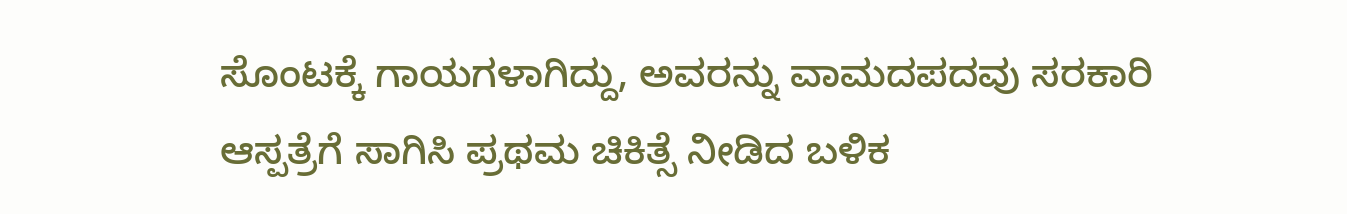ಸೊಂಟಕ್ಕೆ ಗಾಯಗಳಾಗಿದ್ದು, ಅವರನ್ನು ವಾಮದಪದವು ಸರಕಾರಿ ಆಸ್ಪತ್ರೆಗೆ ಸಾಗಿಸಿ ಪ್ರಥಮ ಚಿಕಿತ್ಸೆ ನೀಡಿದ ಬಳಿಕ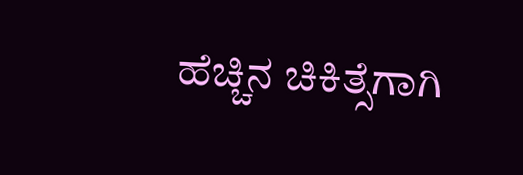ಹೆಚ್ಚಿನ ಚಿಕಿತ್ಸೆಗಾಗಿ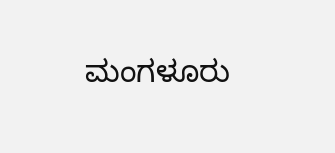ಮಂಗಳೂರು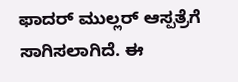ಫಾದರ್ ಮುಲ್ಲರ್ ಆಸ್ಪತ್ರೆಗೆ ಸಾಗಿಸಲಾಗಿದೆ. ಈ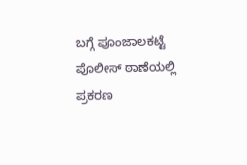ಬಗ್ಗೆ ಪೂಂಜಾಲಕಟ್ಟೆ ಪೊಲೀಸ್ ಠಾಣೆಯಲ್ಲಿ ಪ್ರಕರಣ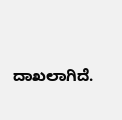ದಾಖಲಾಗಿದೆ.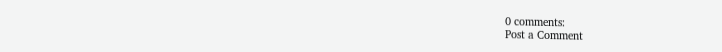0 comments:
Post a Comment